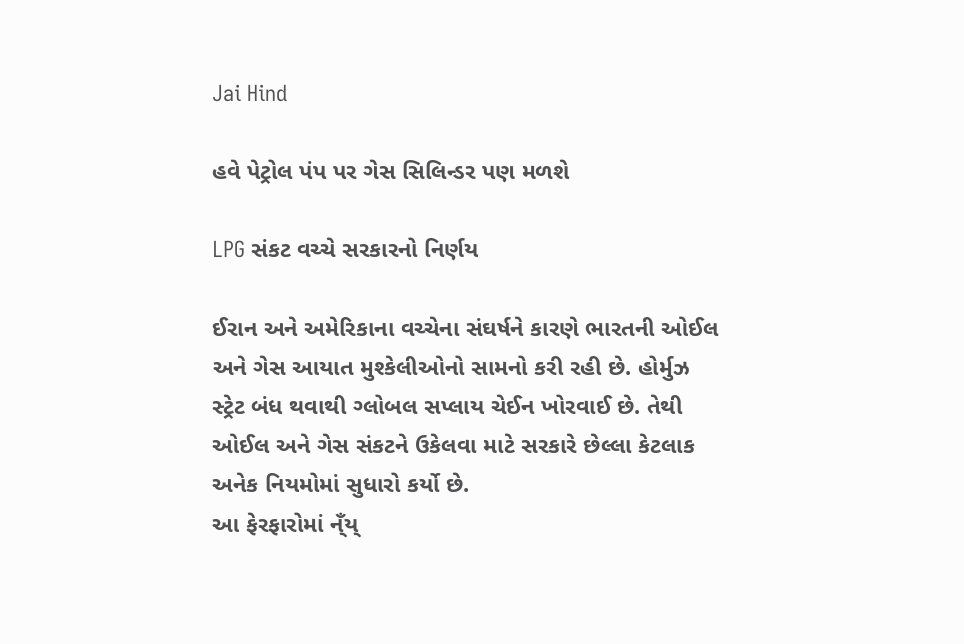Jai Hind

હવે પેટ્રોલ પંપ પર ગેસ સિલિન્ડર પણ મળશે

LPG સંકટ વચ્ચે સરકારનો નિર્ણય

ઈરાન અને અમેરિકાના વચ્ચેના સંઘર્ષને કારણે ભારતની ઓઈલ અને ગેસ આયાત મુશ્કેલીઓનો સામનો કરી રહી છે. હોર્મુઝ સ્ટ્રેટ બંધ થવાથી ગ્લોબલ સપ્લાય ચેઈન ખોરવાઈ છે. તેથી ઓઈલ અને ગેસ સંકટને ઉકેલવા માટે સરકારે છેલ્લા કેટલાક અનેક નિયમોમાં સુધારો કર્યો છે.
આ ફેરફારોમાં ન્ઁય્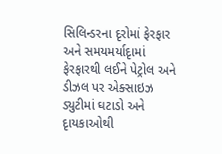સિલિન્ડરના દૃરોમાં ફેરફાર અને સમયમર્યાદૃામાં ફેરફારથી લઈને પેટ્રોલ અને ડીઝલ પર એક્સાઇઝ ડ્યુટીમાં ઘટાડો અને દૃાયકાઓથી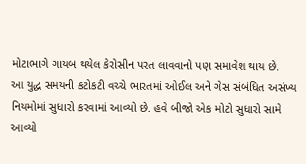મોટાભાગે ગાયબ થયેલ કેરોસીન પરત લાવવાનો પણ સમાવેશ થાય છે.
આ યુદ્ધ સમયની કટોકટી વચ્ચે ભારતમાં ઓઈલ અને ગેસ સંબંધિત અસંખ્ય નિયમોમાં સુધારો કરવામાં આવ્યો છે. હવે બીજો એક મોટો સુધારો સામે આવ્યો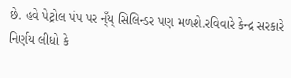છે. હવે પેટ્રોલ પંપ પર ન્ઁય્ સિલિન્ડર પણ મળશે.રવિવારે કેન્દ્ર સરકારે નિર્ણય લીધો કે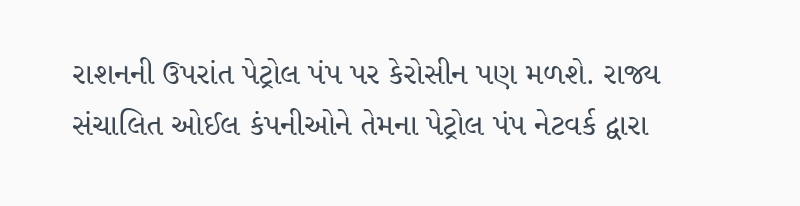રાશનની ઉપરાંત પેટ્રોલ પંપ પર કેરોસીન પણ મળશે. રાજ્ય સંચાલિત ઓઈલ કંપનીઓને તેમના પેટ્રોલ પંપ નેટવર્ક દ્વારા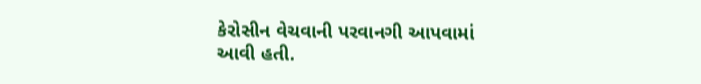કેરોસીન વેચવાની પરવાનગી આપવામાં આવી હતી.